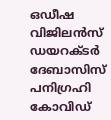ഒഡീഷ വിജിലൻസ് ഡയറക്ടർ ദേബാസിസ് പനിഗ്രഹി കോവിഡ്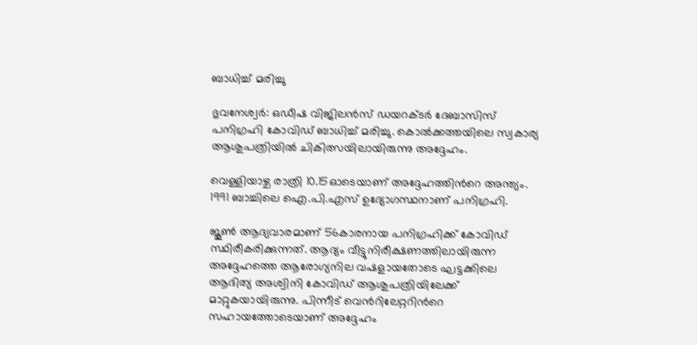ബാധിച്ച് മരിച്ചു

ഭുവനേശ്വർ: ഒഡീഷ വിജിലൻസ് ഡയറക്ടർ ദേബാസിസ് പനിഗ്രഹി കോവിഡ് ബാധിച്ച് മരിച്ചു. കൊൽക്കത്തയിലെ സ്വകാര്യ ആശുപത്രിയിൽ ചികിത്സയിലായിരുന്നു അദ്ദേഹം.

വെള്ളിയാഴ്ച രാത്രി 10.15ഓടെയാണ് അദ്ദേഹത്തിന്‍റെ അന്ത്യം. 1991 ബാച്ചിലെ ഐ.പി.എസ് ഉദ്യോഗസ്ഥനാണ് പനിഗ്രഹി.

ജൂൺ ആദ്യവാരമാണ് 56കാരനായ പനിഗ്രഹിക്ക് കോവിഡ് സ്ഥിരീകരിക്കുന്നത്. ആദ്യം വീട്ടുനിരീക്ഷണത്തിലായിരുന്ന അദ്ദേഹത്തെ ആരോഗ്യനില വഷളായതോടെ ഘട്ടക്കിലെ ആദിത്യ അശ്വിനി കോവിഡ് ആശുപത്രിയിലേക്ക് മാറ്റുകയായിരുന്നു. പിന്നീട് വെന്‍റിലേറ്ററിന്‍റെ സഹായത്തോടെയാണ് അദ്ദേഹം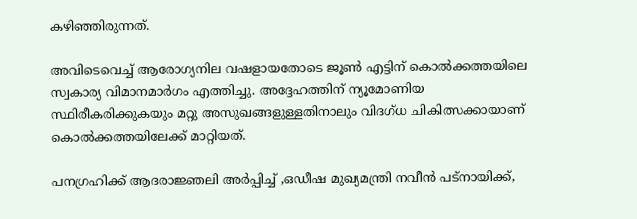കഴിഞ്ഞിരുന്നത്.

അവിടെവെച്ച് ആരോഗ്യനില വഷളായതോടെ ജൂൺ എട്ടിന് കൊൽക്കത്തയിലെ സ്വകാര്യ വിമാനമാർഗം എത്തിച്ചു. അദ്ദേഹത്തിന് ന്യൂമോണിയ സ്ഥിരീകരിക്കുകയും മറ്റു അസുഖങ്ങളുള്ളതിനാലും വിദഗ്ധ ചികിത്സക്കായാണ് കൊൽക്കത്തയിലേക്ക് മാറ്റിയത്.

പനഗ്രഹിക്ക് ആദരാജ്ഞലി അർപ്പിച്ച് ,ഒഡീഷ മുഖ്യമന്ത്രി നവീൻ പട്നായിക്ക്,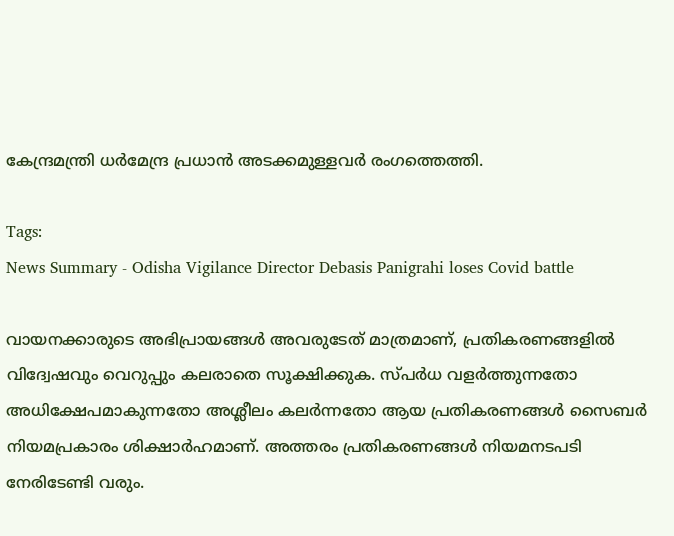കേന്ദ്രമന്ത്രി ധർമേന്ദ്ര പ്രധാൻ അടക്കമുള്ളവർ രംഗത്തെത്തി.

Tags:
News Summary - Odisha Vigilance Director Debasis Panigrahi loses Covid battle

വായനക്കാരുടെ അഭിപ്രായങ്ങള്‍ അവരുടേത് മാത്രമാണ്, പ്രതികരണങ്ങളിൽ വിദ്വേഷവും വെറുപ്പും കലരാതെ സൂക്ഷിക്കുക. സ്പർധ വളർത്തുന്നതോ അധിക്ഷേപമാകുന്നതോ അശ്ലീലം കലർന്നതോ ആയ പ്രതികരണങ്ങൾ സൈബർ നിയമപ്രകാരം ശിക്ഷാർഹമാണ്. അത്തരം പ്രതികരണങ്ങൾ നിയമനടപടി നേരിടേണ്ടി വരും.